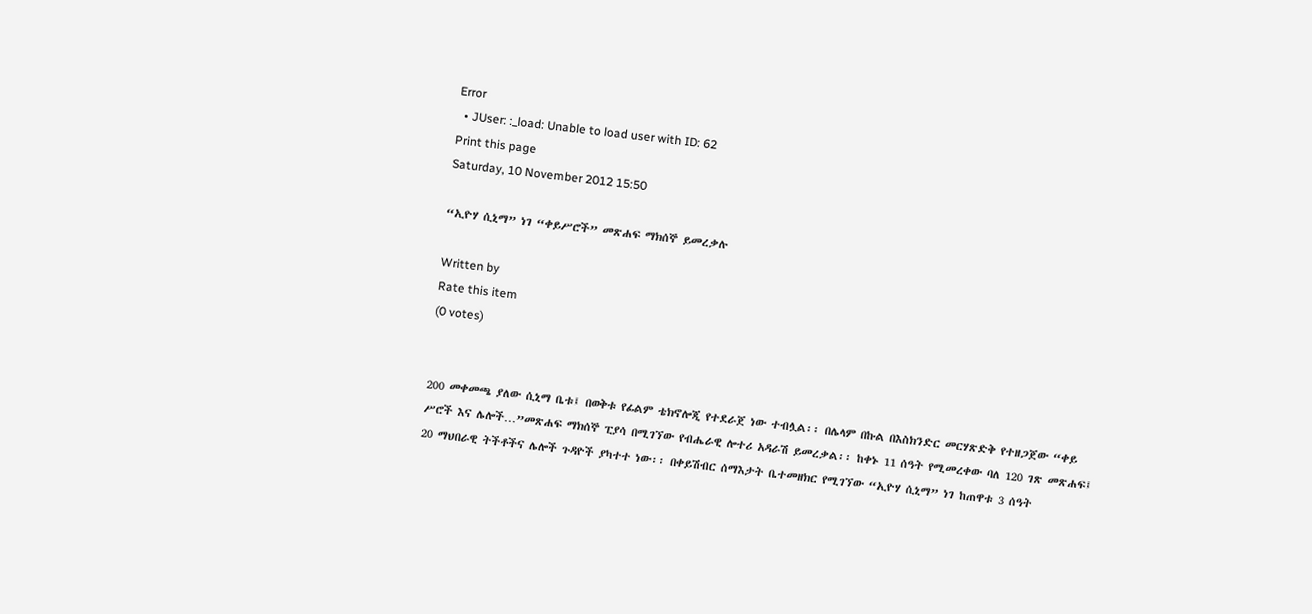Error
  • JUser: :_load: Unable to load user with ID: 62
Print this page
Saturday, 10 November 2012 15:50

“ኢዮሃ ሲኒማ” ነገ “ቀይሥሮች” መጽሐፍ ማክሰኞ ይመረቃሉ

Written by
Rate this item
(0 votes)


200 መቀመጫ ያለው ሲኒማ ቤቱ፤ በወቅቱ የፊልም ቴክኖሎጂ የተደራጀ ነው ተብሏል፡፡ በሌላም በኩል በእስክንድር መርሃጽድቅ የተዘጋጀው “ቀይ ሥሮች እና ሌሎች…”መጽሐፍ ማክሰኞ ፒያሳ በሚገኘው የብሔራዊ ሎተሪ አዳራሽ ይመረቃል፡፡ ከቀኑ 11 ሰዓት የሚመረቀው ባለ 120 ገጽ መጽሐፍ፤ 20 ማህበራዊ ትችቶችና ሌሎች ጉዳዮች ያካተተ ነው፡፡ በቀይሽብር ሰማእታት ቤተመዘክር የሚገኘው “ኢዮሃ ሲኒማ” ነገ ከጠዋቱ 3 ሰዓት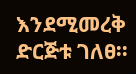እንደሚመረቅ ድርጅቱ ገለፀ፡፡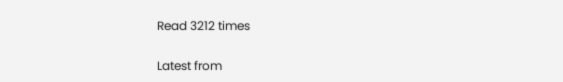Read 3212 times

Latest from